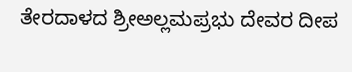ತೇರದಾಳದ ಶ್ರೀಅಲ್ಲಮಪ್ರಭು ದೇವರ ದೀಪ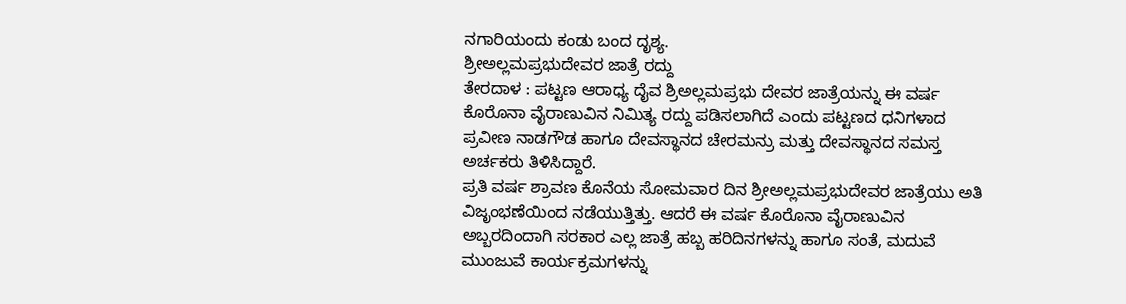ನಗಾರಿಯಂದು ಕಂಡು ಬಂದ ದೃಶ್ಯ.
ಶ್ರೀಅಲ್ಲಮಪ್ರಭುದೇವರ ಜಾತ್ರೆ ರದ್ದು
ತೇರದಾಳ : ಪಟ್ಟಣ ಆರಾಧ್ಯ ದೈವ ಶ್ರಿಅಲ್ಲಮಪ್ರಭು ದೇವರ ಜಾತ್ರೆಯನ್ನು ಈ ವರ್ಷ ಕೊರೊನಾ ವೈರಾಣುವಿನ ನಿಮಿತ್ಯ ರದ್ದು ಪಡಿಸಲಾಗಿದೆ ಎಂದು ಪಟ್ಟಣದ ಧನಿಗಳಾದ ಪ್ರವೀಣ ನಾಡಗೌಡ ಹಾಗೂ ದೇವಸ್ಥಾನದ ಚೇರಮನ್ರು ಮತ್ತು ದೇವಸ್ಥಾನದ ಸಮಸ್ತ ಅರ್ಚಕರು ತಿಳಿಸಿದ್ದಾರೆ.
ಪ್ರತಿ ವರ್ಷ ಶ್ರಾವಣ ಕೊನೆಯ ಸೋಮವಾರ ದಿನ ಶ್ರೀಅಲ್ಲಮಪ್ರಭುದೇವರ ಜಾತ್ರೆಯು ಅತಿ ವಿಜೃಂಭಣೆಯಿಂದ ನಡೆಯುತ್ತಿತ್ತು. ಆದರೆ ಈ ವರ್ಷ ಕೊರೊನಾ ವೈರಾಣುವಿನ ಅಬ್ಬರದಿಂದಾಗಿ ಸರಕಾರ ಎಲ್ಲ ಜಾತ್ರೆ ಹಬ್ಬ ಹರಿದಿನಗಳನ್ನು ಹಾಗೂ ಸಂತೆ, ಮದುವೆ ಮುಂಜುವೆ ಕಾರ್ಯಕ್ರಮಗಳನ್ನು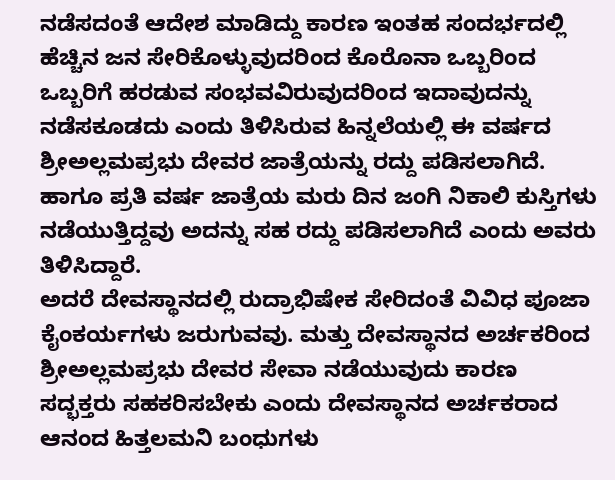ನಡೆಸದಂತೆ ಆದೇಶ ಮಾಡಿದ್ದು ಕಾರಣ ಇಂತಹ ಸಂದರ್ಭದಲ್ಲಿ ಹೆಚ್ಚಿನ ಜನ ಸೇರಿಕೊಳ್ಳುವುದರಿಂದ ಕೊರೊನಾ ಒಬ್ಬರಿಂದ ಒಬ್ಬರಿಗೆ ಹರಡುವ ಸಂಭವವಿರುವುದರಿಂದ ಇದಾವುದನ್ನು ನಡೆಸಕೂಡದು ಎಂದು ತಿಳಿಸಿರುವ ಹಿನ್ನಲೆಯಲ್ಲಿ ಈ ವರ್ಷದ ಶ್ರೀಅಲ್ಲಮಪ್ರಭು ದೇವರ ಜಾತ್ರೆಯನ್ನು ರದ್ದು ಪಡಿಸಲಾಗಿದೆ. ಹಾಗೂ ಪ್ರತಿ ವರ್ಷ ಜಾತ್ರೆಯ ಮರು ದಿನ ಜಂಗಿ ನಿಕಾಲಿ ಕುಸ್ತಿಗಳು ನಡೆಯುತ್ತಿದ್ದವು ಅದನ್ನು ಸಹ ರದ್ದು ಪಡಿಸಲಾಗಿದೆ ಎಂದು ಅವರು ತಿಳಿಸಿದ್ದಾರೆ.
ಅದರೆ ದೇವಸ್ಥಾನದಲ್ಲಿ ರುದ್ರಾಭಿಷೇಕ ಸೇರಿದಂತೆ ವಿವಿಧ ಪೂಜಾ ಕೈಂಕರ್ಯಗಳು ಜರುಗುವವು. ಮತ್ತು ದೇವಸ್ಥಾನದ ಅರ್ಚಕರಿಂದ ಶ್ರೀಅಲ್ಲಮಪ್ರಭು ದೇವರ ಸೇವಾ ನಡೆಯುವುದು ಕಾರಣ ಸದ್ಭಕ್ತರು ಸಹಕರಿಸಬೇಕು ಎಂದು ದೇವಸ್ಥಾನದ ಅರ್ಚಕರಾದ ಆನಂದ ಹಿತ್ತಲಮನಿ ಬಂಧುಗಳು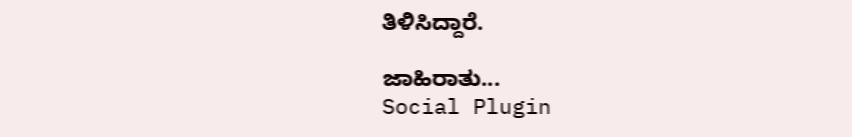ತಿಳಿಸಿದ್ದಾರೆ.

ಜಾಹಿರಾತು...
Social Plugin